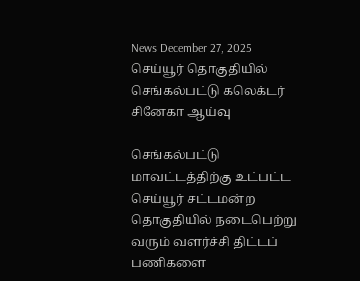News December 27, 2025
செய்யூர் தொகுதியில் செங்கல்பட்டு கலெக்டர் சினேகா ஆய்வு

செங்கல்பட்டு மாவட்டத்திற்கு உட்பட்ட செய்யூர் சட்டமன்ற தொகுதியில் நடைபெற்று வரும் வளர்ச்சி திட்டப் பணிகளை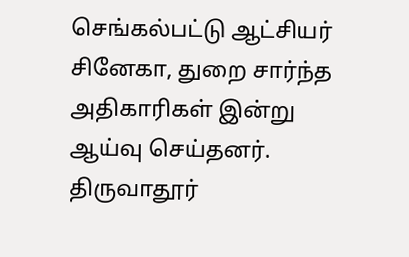செங்கல்பட்டு ஆட்சியர் சினேகா, துறை சார்ந்த அதிகாரிகள் இன்று ஆய்வு செய்தனர். திருவாதூர்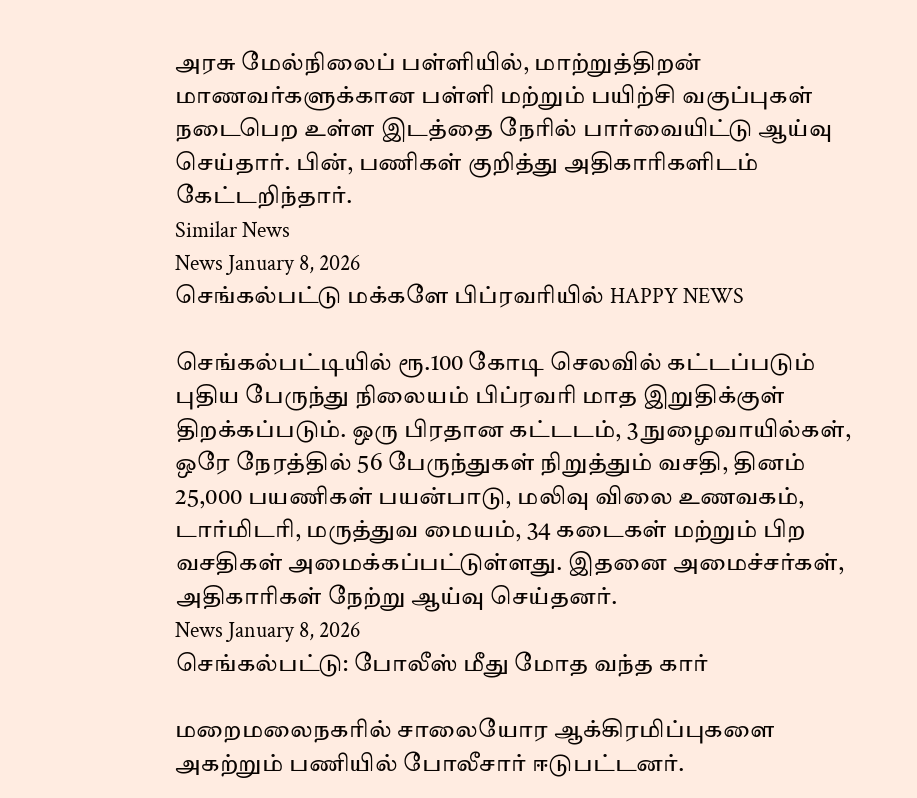அரசு மேல்நிலைப் பள்ளியில், மாற்றுத்திறன் மாணவர்களுக்கான பள்ளி மற்றும் பயிற்சி வகுப்புகள் நடைபெற உள்ள இடத்தை நேரில் பார்வையிட்டு ஆய்வு செய்தார். பின், பணிகள் குறித்து அதிகாரிகளிடம் கேட்டறிந்தார்.
Similar News
News January 8, 2026
செங்கல்பட்டு மக்களே பிப்ரவரியில் HAPPY NEWS

செங்கல்பட்டியில் ரூ.100 கோடி செலவில் கட்டப்படும் புதிய பேருந்து நிலையம் பிப்ரவரி மாத இறுதிக்குள் திறக்கப்படும். ஒரு பிரதான கட்டடம், 3 நுழைவாயில்கள், ஒரே நேரத்தில் 56 பேருந்துகள் நிறுத்தும் வசதி, தினம் 25,000 பயணிகள் பயன்பாடு, மலிவு விலை உணவகம், டார்மிடரி, மருத்துவ மையம், 34 கடைகள் மற்றும் பிற வசதிகள் அமைக்கப்பட்டுள்ளது. இதனை அமைச்சர்கள், அதிகாரிகள் நேற்று ஆய்வு செய்தனர்.
News January 8, 2026
செங்கல்பட்டு: போலீஸ் மீது மோத வந்த கார்

மறைமலைநகரில் சாலையோர ஆக்கிரமிப்புகளை அகற்றும் பணியில் போலீசார் ஈடுபட்டனர்.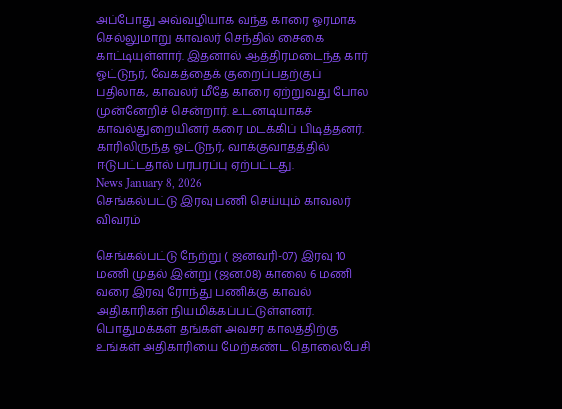அப்போது அவ்வழியாக வந்த காரை ஓரமாக செல்லுமாறு காவலர் செந்தில் சைகை காட்டியுள்ளார். இதனால் ஆத்திரமடைந்த கார் ஓட்டுநர், வேகத்தைக் குறைப்பதற்குப் பதிலாக, காவலர் மீதே காரை ஏற்றுவது போல முன்னேறிச் சென்றார். உடனடியாகச் காவல்துறையினர் கரை மடக்கிப் பிடித்தனர். காரிலிருந்த ஓட்டுநர், வாக்குவாதத்தில் ஈடுபட்டதால் பரபரப்பு ஏற்பட்டது.
News January 8, 2026
செங்கல்பட்டு இரவு பணி செய்யும் காவலர் விவரம்

செங்கல்பட்டு நேற்று ( ஜனவரி-07) இரவு 10 மணி முதல் இன்று (ஜன.08) காலை 6 மணி வரை இரவு ரோந்து பணிக்கு காவல் அதிகாரிகள் நியமிக்கப்பட்டுள்ளனர். பொதுமக்கள் தங்கள் அவசர காலத்திற்கு உங்கள் அதிகாரியை மேற்கண்ட தொலைபேசி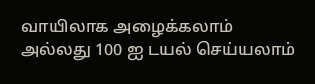வாயிலாக அழைக்கலாம் அல்லது 100 ஐ டயல் செய்யலாம்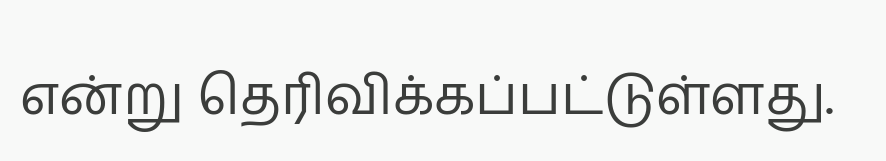என்று தெரிவிக்கப்பட்டுள்ளது.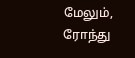மேலும், ரோந்து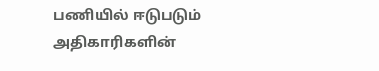பணியில் ஈடுபடும் அதிகாரிகளின்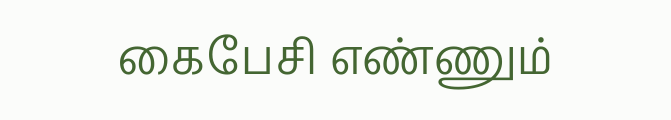கைபேசி எண்ணும்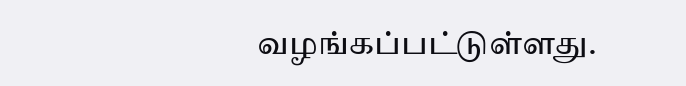வழங்கப்பட்டுள்ளது.